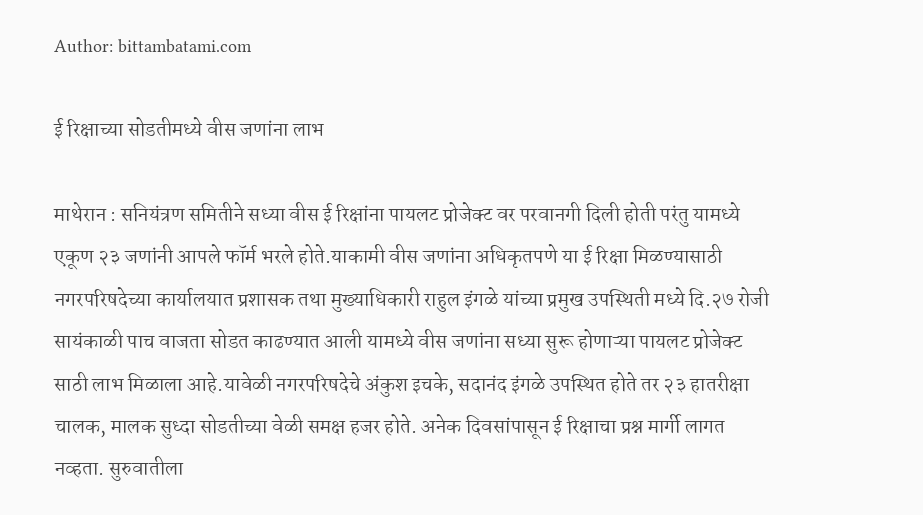Author: bittambatami.com

ई रिक्षाच्या सोडतीमध्ये वीस जणांना लाभ

माथेरान : सनियंत्रण समितीने सध्या वीस ई रिक्षांना पायलट प्रोजेक्ट वर परवानगी दिली होती परंतु यामध्ये एकूण २३ जणांनी आपले फॉर्म भरले होते.याकामी वीस जणांना अधिकृतपणे या ई रिक्षा मिळण्यासाठी नगरपरिषदेच्या कार्यालयात प्रशासक तथा मुख्याधिकारी राहुल इंगळे यांच्या प्रमुख उपस्थिती मध्ये दि.२७ रोजी सायंकाळी पाच वाजता सोडत काढण्यात आली यामध्ये वीस जणांना सध्या सुरू होणाऱ्या पायलट प्रोजेक्ट साठी लाभ मिळाला आहे.यावेळी नगरपरिषदेचे अंकुश इचके, सदानंद इंगळे उपस्थित होते तर २३ हातरीक्षा चालक, मालक सुध्दा सोडतीच्या वेळी समक्ष हजर होते. अनेक दिवसांपासून ई रिक्षाचा प्रश्न मार्गी लागत नव्हता. सुरुवातीला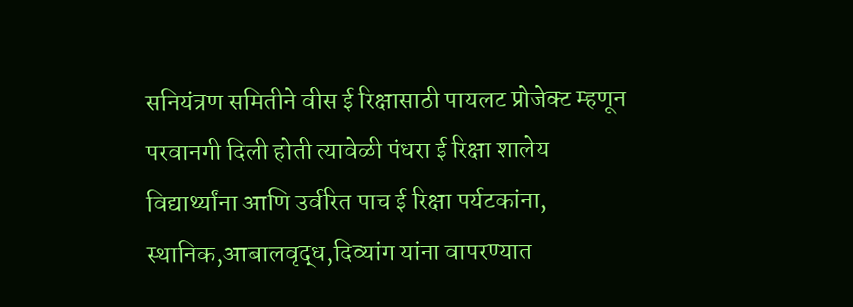सनियंत्रण समितीने वीस ई रिक्षासाठी पायलट प्रोजेक्ट म्हणून परवानगी दिली होती त्यावेळी पंधरा ई रिक्षा शालेय विद्यार्थ्यांना आणि उर्वरित पाच ई रिक्षा पर्यटकांना, स्थानिक,आबालवृद्ध,दिव्यांग यांना वापरण्यात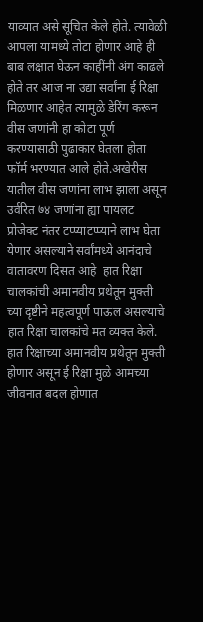याव्यात असे सूचित केले होते. त्यावेळी आपला यामध्ये तोटा होणार आहे ही बाब लक्षात घेऊन काहींनी अंग काढले होते तर आज ना उद्या सर्वांना ई रिक्षा मिळणार आहेत त्यामुळे डेरिंग करून वीस जणांनी हा कोटा पूर्ण करण्यासाठी पुढाकार घेतला होता      फॉर्म भरण्यात आले होते.अखेरीस यातील वीस जणांना लाभ झाला असून उर्वरित ७४ जणांना ह्या पायलट प्रोजेक्ट नंतर टप्प्याटप्प्याने लाभ घेता येणार असल्याने सर्वांमध्ये आनंदाचे वातावरण दिसत आहे  हात रिक्षा चालकांची अमानवीय प्रथेतून मुक्ती च्या दृष्टीने महत्वपूर्ण पाऊल असल्याचे हात रिक्षा चालकांचे मत व्यक्त केले. हात रिक्षाच्या अमानवीय प्रथेतून मुक्ती होणार असून ई रिक्षा मुळे आमच्या जीवनात बदल होणात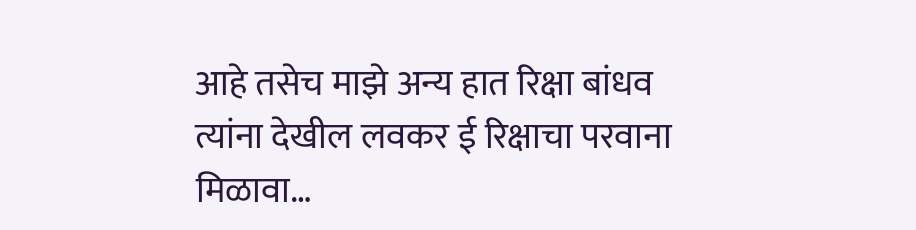आहे तसेच माझे अन्य हात रिक्षा बांधव त्यांना देखील लवकर ई रिक्षाचा परवाना मिळावा…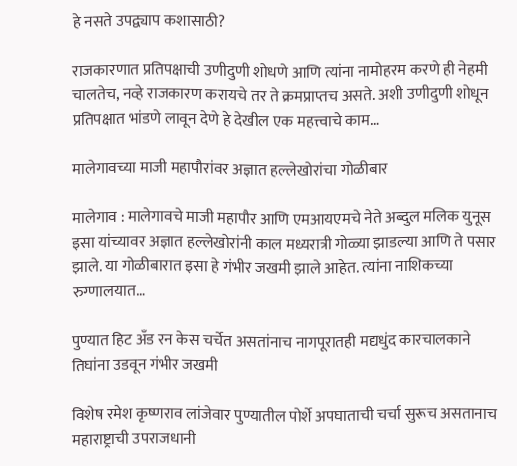हे नसते उपद्व्याप कशासाठी?

राजकारणात प्रतिपक्षाची उणीदुणी शोधणे आणि त्यांना नामोहरम करणे ही नेहमी चालतेच, नव्हे राजकारण करायचे तर ते क्रमप्राप्तच असते. अशी उणीदुणी शोधून प्रतिपक्षात भांडणे लावून देणे हे देखील एक महत्त्वाचे काम…

मालेगावच्या माजी महापौरांवर अज्ञात हल्लेखोरांचा गोळीबार

मालेगाव : मालेगावचे माजी महापौर आणि एमआयएमचे नेते अब्दुल मलिक युनूस इसा यांच्यावर अज्ञात हल्लेखोरांनी काल मध्यरात्री गोळ्या झाडल्या आणि ते पसार झाले. या गोळीबारात इसा हे गंभीर जखमी झाले आहेत. त्यांना नाशिकच्या रुग्णालयात…

पुण्यात हिट अँड रन केस चर्चेत असतांनाच नागपूरातही मद्यधुंद कारचालकाने तिघांना उडवून गंभीर जखमी

विशेष रमेश कृष्णराव लांजेवार पुण्यातील पोर्शे अपघाताची चर्चा सुरूच असतानाच महाराष्ट्राची उपराजधानी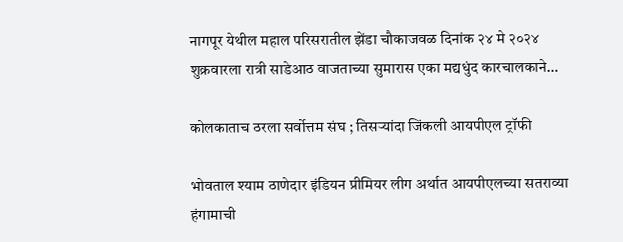नागपूर येथील महाल परिसरातील झेंडा चौकाजवळ दिनांक २४ मे २०२४ शुक्रवारला रात्री साडेआठ वाजताच्या सुमारास एका मद्यधुंद कारचालकाने…

कोलकाताच ठरला सर्वोत्तम संघ ; तिसऱ्यांदा जिंकली आयपीएल ट्रॉफी

भोवताल श्याम ठाणेदार इंडियन प्रीमियर लीग अर्थात आयपीएलच्या सतराव्या हंगामाची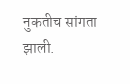नुकतीच सांगता झाली.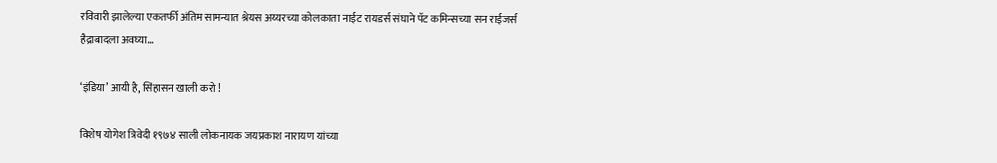रविवारी झालेल्या एकतर्फी अंतिम सामन्यात श्रेयस अय्यरच्या कोलकाता नाईट रायडर्स संघाने पॅट कमिन्सच्या सन राईजर्स हैद्राबादला अवघ्या…

‘इंडिया’ आयी है, सिंहासन खाली करो !

विशेष योगेश त्रिवेदी १९७४ साली लोकनायक जयप्रकाश नारायण यांच्या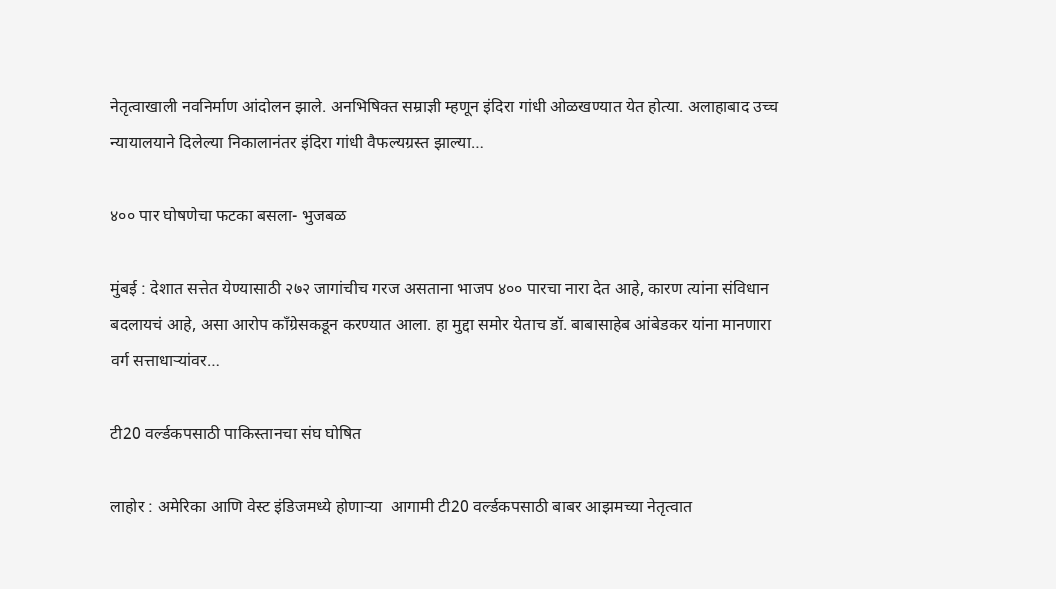नेतृत्वाखाली नवनिर्माण आंदोलन झाले. अनभिषिक्त सम्राज्ञी म्हणून इंदिरा गांधी ओळखण्यात येत होत्या. अलाहाबाद उच्च न्यायालयाने दिलेल्या निकालानंतर इंदिरा गांधी वैफल्यग्रस्त झाल्या…

४०० पार घोषणेचा फटका बसला- भुजबळ

मुंबई : देशात सत्तेत येण्यासाठी २७२ जागांचीच गरज असताना भाजप ४०० पारचा नारा देत आहे, कारण त्यांना संविधान बदलायचं आहे, असा आरोप काँग्रेसकडून करण्यात आला. हा मुद्दा समोर येताच डॉ. बाबासाहेब आंबेडकर यांना मानणारा वर्ग सत्ताधाऱ्यांवर…

टी20 वर्ल्डकपसाठी पाकिस्तानचा संघ घोषित

लाहोर : अमेरिका आणि वेस्ट इंडिजमध्ये होणाऱ्या  आगामी टी20 वर्ल्डकपसाठी बाबर आझमच्या नेतृत्वात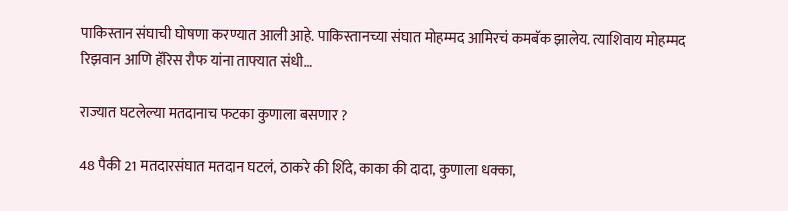पाकिस्तान संघाची घोषणा करण्यात आली आहे. पाकिस्तानच्या संघात मोहम्मद आमिरचं कमबॅक झालेय. त्याशिवाय मोहम्मद रिझवान आणि हॅरिस रौफ यांना ताफ्यात संधी…

राज्यात घटलेल्या मतदानाच फटका कुणाला बसणार ?

48 पैकी 21 मतदारसंघात मतदान घटलं, ठाकरे की शिंदे, काका की दादा, कुणाला धक्का,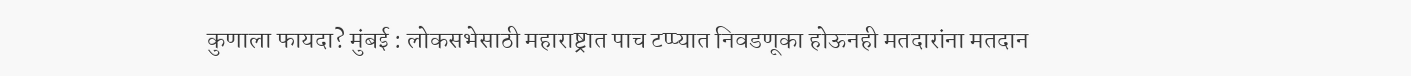कुणाला फायदा? मुंबई : लोकसभेसाठी महाराष्ट्रात पाच टप्प्यात निवडणूका होऊनही मतदारांना मतदान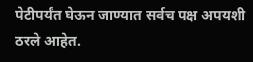पेटीपर्यंत घेऊन जाण्यात सर्वच पक्ष अपयशी ठरले आहेत.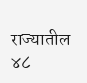राज्यातील ४८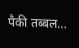पैकी तब्बल…